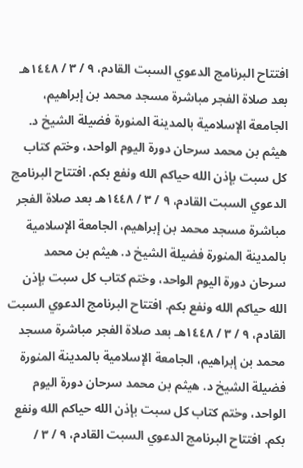افتتاح البرنامج الدعوي السبت القادم، ٩ / ٣ / ١٤٤٨هـ بعد صلاة الفجر مباشرة مسجد محمد بن إبراهيم، الجامعة الإسلامية بالمدينة المنورة فضيلة الشيخ د. هيثم بن محمد سرحان دورة اليوم الواحد، وختم كتاب كل سبت بإذن الله حياكم الله ونفع بكم. افتتاح البرنامج الدعوي السبت القادم، ٩ / ٣ / ١٤٤٨هـ بعد صلاة الفجر مباشرة مسجد محمد بن إبراهيم، الجامعة الإسلامية بالمدينة المنورة فضيلة الشيخ د. هيثم بن محمد سرحان دورة اليوم الواحد، وختم كتاب كل سبت بإذن الله حياكم الله ونفع بكم. افتتاح البرنامج الدعوي السبت القادم، ٩ / ٣ / ١٤٤٨هـ بعد صلاة الفجر مباشرة مسجد محمد بن إبراهيم، الجامعة الإسلامية بالمدينة المنورة فضيلة الشيخ د. هيثم بن محمد سرحان دورة اليوم الواحد، وختم كتاب كل سبت بإذن الله حياكم الله ونفع بكم. افتتاح البرنامج الدعوي السبت القادم، ٩ / ٣ /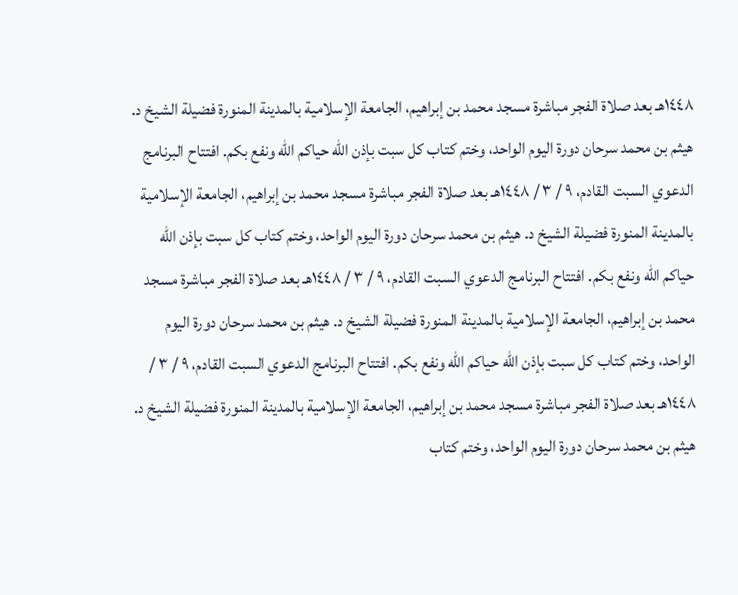١٤٤٨هـ بعد صلاة الفجر مباشرة مسجد محمد بن إبراهيم، الجامعة الإسلامية بالمدينة المنورة فضيلة الشيخ د. هيثم بن محمد سرحان دورة اليوم الواحد، وختم كتاب كل سبت بإذن الله حياكم الله ونفع بكم. افتتاح البرنامج الدعوي السبت القادم، ٩ / ٣ / ١٤٤٨هـ بعد صلاة الفجر مباشرة مسجد محمد بن إبراهيم، الجامعة الإسلامية بالمدينة المنورة فضيلة الشيخ د. هيثم بن محمد سرحان دورة اليوم الواحد، وختم كتاب كل سبت بإذن الله حياكم الله ونفع بكم. افتتاح البرنامج الدعوي السبت القادم، ٩ / ٣ / ١٤٤٨هـ بعد صلاة الفجر مباشرة مسجد محمد بن إبراهيم، الجامعة الإسلامية بالمدينة المنورة فضيلة الشيخ د. هيثم بن محمد سرحان دورة اليوم الواحد، وختم كتاب كل سبت بإذن الله حياكم الله ونفع بكم. افتتاح البرنامج الدعوي السبت القادم، ٩ / ٣ / ١٤٤٨هـ بعد صلاة الفجر مباشرة مسجد محمد بن إبراهيم، الجامعة الإسلامية بالمدينة المنورة فضيلة الشيخ د. هيثم بن محمد سرحان دورة اليوم الواحد، وختم كتاب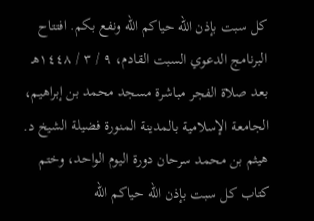كل سبت بإذن الله حياكم الله ونفع بكم. افتتاح البرنامج الدعوي السبت القادم، ٩ / ٣ / ١٤٤٨هـ بعد صلاة الفجر مباشرة مسجد محمد بن إبراهيم، الجامعة الإسلامية بالمدينة المنورة فضيلة الشيخ د. هيثم بن محمد سرحان دورة اليوم الواحد، وختم كتاب كل سبت بإذن الله حياكم الله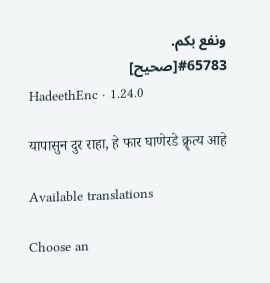ونفع بكم.
#65783[صحيح]
HadeethEnc · 1.24.0

यापासुन दुर राहा, हे फार घाणेरडे क्रॄत्य आहे

Available translations

Choose an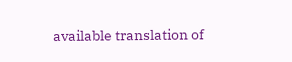available translation of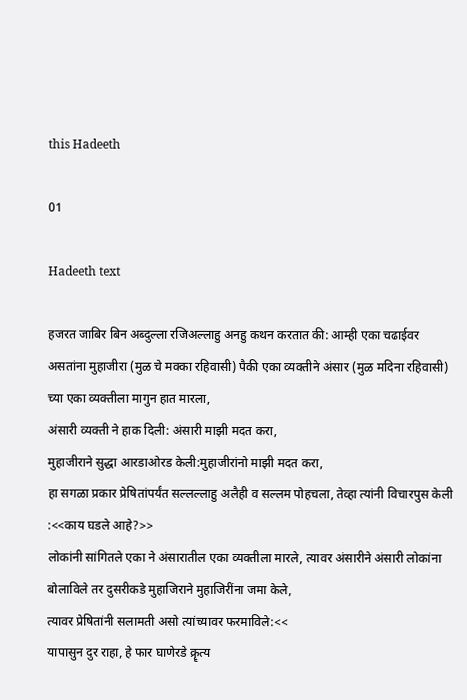this Hadeeth

01

Hadeeth text

हजरत जाबिर बिन अब्दुल्ला रजिअल्लाहु अनहु कथन करतात की: आम्ही एका चढाईवर असतांना मुहाजीरा (मुळ चे मक्का रहिवासी) पैकी एका व्यक्तीने अंसार (मुळ मदिना रहिवासी) च्या एका व्यक्तीला मागुन हात मारला,
अंसारी व्यक्ती ने हाक दिली: अंसारी माझी मदत करा,
मुहाजीराने सुद्धा आरडाओरड केली:मुहाजीरांनो माझी मदत करा,
हा सगळा प्रकार प्रेषितांपर्यंत सल्लल्लाहु अलैही व सल्लम पोहचला, तेव्हा त्यांनी विचारपुस केली :<<काय घडले आहे?>>
लोकांनी सांगितले एका ने अंसारातील एका व्यक्तीला मारले, त्यावर अंसारीने अंसारी लोकांना बोलाविले तर दुसरीकडे मुहाजिराने मुहाजिरींना जमा केले,
त्यावर प्रेषितांनी सलामती असो त्यांच्यावर फरमाविले:<<
यापासुन दुर राहा, हे फार घाणेरडे क्रॄत्य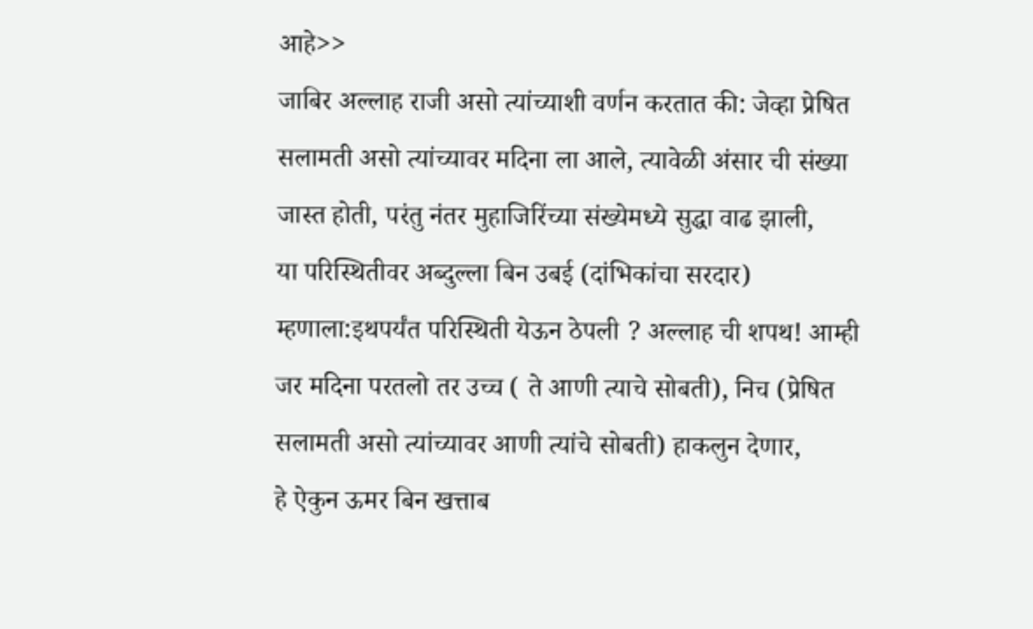आहे>>
जाबिर अल्लाह राजी असो त्यांच्याशी वर्णन करतात की: जेव्हा प्रेषित सलामती असो त्यांच्यावर मदिना ला आले, त्यावेळी अंसार ची संख्या जास्त होती, परंतु नंतर मुहाजिरिंच्या संख्येमध्ये सुद्धा वाढ झाली,
या परिस्थितीवर अब्दुल्ला बिन उबई (दांभिकांचा सरदार) म्हणाला:इथपर्यंत परिस्थिती येऊन ठेपली ? अल्लाह ची शपथ! आम्ही जर मदिना परतलो तर उच्च ( ते आणी त्याचे सोबती), निच (प्रेषित सलामती असो त्यांच्यावर आणी त्यांचे सोबती) हाकलुन देणार,
हे ऐकुन ऊमर बिन खत्ताब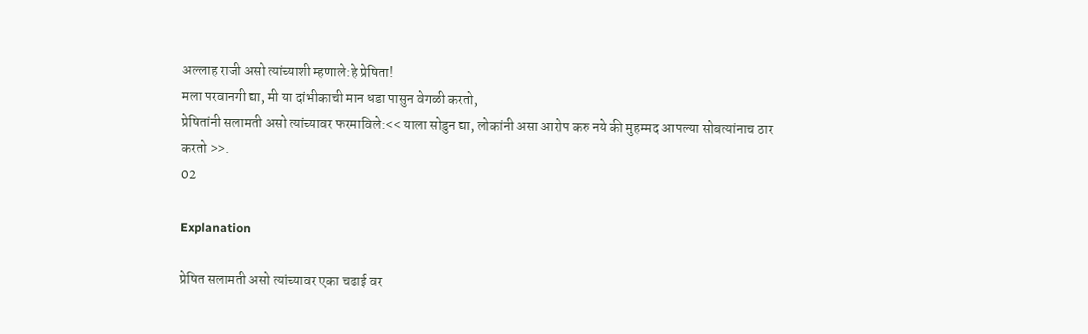अल्लाह राजी असो त्यांच्याशी म्हणाले:हे प्रेषिता!
मला परवानगी द्या, मी या दांभीकाची मान‌ धडा पासुन वेगळी करतो,
प्रेषितांनी सलामती असो त्यांच्यावर फरमाविले:<< याला सोडुन द्या, लोकांनी असा आरोप करु नये की मुहम्मद आपल्या सोबत्यांनाच ठार करतो >>.
02

Explanation

प्रेषित सलामती असो त्यांच्यावर एका चढाई वर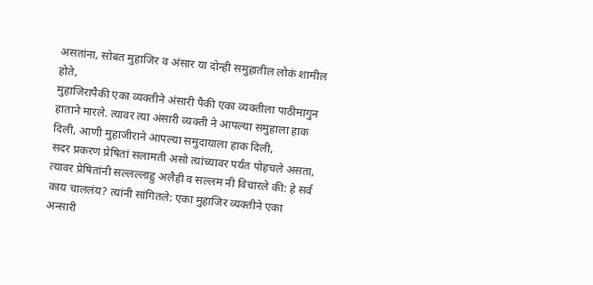असतांना, सोबत मुहाजिर व अंसार या दोन्ही समुहातील लोकं शामील होते,
मुहाजिरापैकी एका व्यक्तीने अंसारी पैकी एका व्यक्तीला पाठीमागुन हाताने मारले. त्यावर त्या अंसारी व्यक्ती ने आपल्या समुहाला हाक दिली, आणी मुहाजीराने आपल्या समुदायाला हाक दिली,
सदर प्रकरण प्रेषितां सलामती असो त्यांच्यावर पर्यंत पोहचले असता, त्यावर प्रेषितांनी सल्लल्लाहु अलैही व सल्लम नी विचारले की: हे सर्व काय चाललंय? त्यांनी सांगितले: एका मुहाजिर व्यक्तीने एका अन्सारी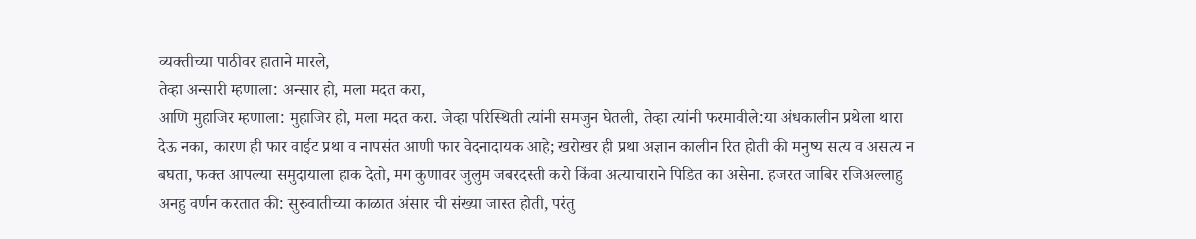व्यक्तीच्या पाठीवर हाताने मारले,
तेव्हा अन्सारी म्हणाला: अन्सार हो, मला मदत करा,
आणि मुहाजिर म्हणाला: मुहाजिर हो, मला मदत करा. जेव्हा परिस्थिती त्यांनी समजुन घेतली, तेव्हा त्यांनी फरमावीले:या अंधकालीन प्रथेला थारा देऊ नका, कारण ही फार वाईट प्रथा व नापसंत आणी फार वेदनादायक आहे; खरोखर ही प्रथा अज्ञान कालीन रित होती की मनुष्य सत्य व असत्य न बघता, फक्त आपल्या समुदायाला हाक देतो, मग कुणावर जुलुम जबरदस्ती करो किंवा अत्याचाराने पिडित का असेना. हजरत जाबिर रजिअल्लाहु अनहु वर्णन करतात की: सुरुवातीच्या काळात अंसार ची संख्या जास्त होती, परंतु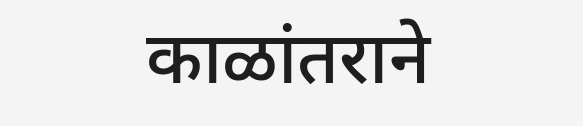काळांतराने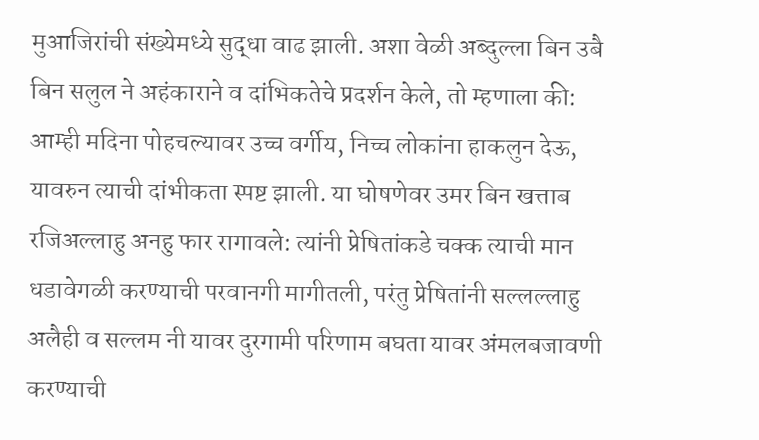मुआजिरांची संख्येमध्ये सुद्धा वाढ झाली. अशा वेळी अब्दुल्ला बिन उबै बिन सलुल ने अहंकाराने व दांभिकतेचे प्रदर्शन केले, तो म्हणाला की: आम्ही मदिना पोहचल्यावर उच्च वर्गीय, निच्च लोकांना हाकलुन देऊ, यावरुन त्याची दांभीकता स्पष्ट झाली. या घोषणेवर उमर बिन खत्ताब रजिअल्लाहु अनहु फार रागावले: त्यांनी प्रेषितांकडे चक्क त्याची मान धडावेगळी करण्याची परवानगी मागीतली, परंतु प्रेषितांनी सल्लल्लाहु अलैही व सल्लम नी यावर दुरगामी परिणाम बघता यावर अंमलबजावणी करण्याची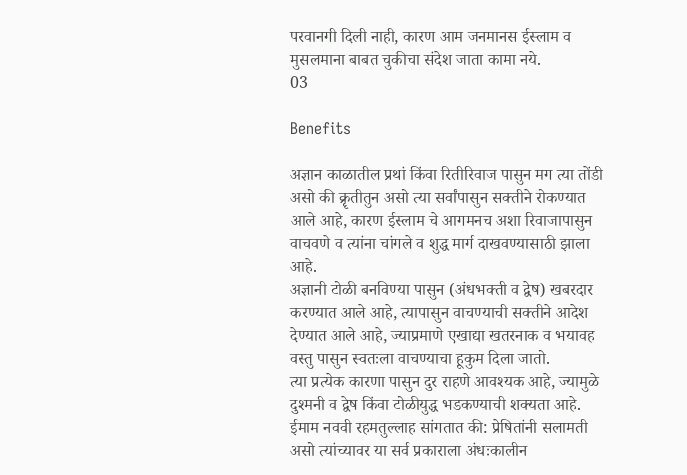परवानगी दिली नाही, कारण आम जनमानस ईस्लाम व मुसलमाना बाबत चुकीचा संदेश जाता कामा नये.
03

Benefits

अज्ञान काळातील प्रथां किंवा रितीरिवाज पासुन मग त्या तोंडी असो की क्रॄतीतुन असो त्या सर्वांपासुन सक्तीने रोकण्यात आले आहे, कारण ईस्लाम चे आगमनच अशा रिवाजापासुन वाचवणे व त्यांना चांगले व शुद्ध मार्ग दाखवण्यासाठी झाला आहे.
अज्ञानी टोळी बनविण्या पासुन (अंधभक्ती व द्वेष) खबरदार करण्यात आले आहे, त्यापासुन वाचण्याची सक्तीने आदेश देण्यात आले आहे, ज्याप्रमाणे एखाद्या खतरनाक व भयावह वस्तु पासुन स्वतःला वाचण्याचा हूकुम दिला जातो.
त्या प्रत्येक कारणा पासुन दुर राहणे आवश्यक आहे, ज्यामुळे दुश्मनी व द्वेष किंवा टोळीयुद्ध भडकण्याची शक्यता आहे.
ईमाम नववी रहमतुल्लाह सांगतात की: प्रेषितांनी सलामती असो त्यांच्यावर या सर्व प्रकाराला अंधःकालीन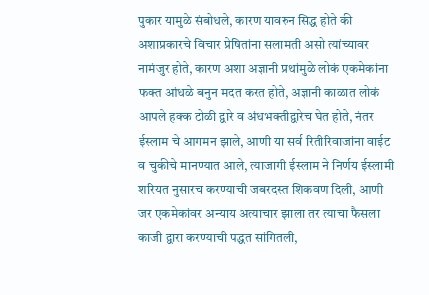पुकार यामुळे संबोधले, कारण यावरुन सिद्ध होते की अशाप्रकारचे विचार प्रेषितांना सलामती असो त्यांच्यावर नामंजुर होते, कारण अशा अज्ञानी प्रथांमुळे लोकं एकमेकांना फक्त आंधळे बनुन मदत करत होते, अज्ञानी काळात लोकं आपले हक्क टोळी द्वारे व अंधभक्तीद्वारेच घेत होते, नंतर ईस्लाम चे आगमन झाले, आणी या सर्व रितीरिवाजांना वाईट व चुकीचे मानण्यात आले, त्याजागी ईस्लाम ने निर्णय ईस्लामी शरियत नुसारच करण्याची जबरदस्त शिकवण दिली, आणी जर एकमेकांवर अन्याय अत्याचार झाला तर त्याचा फैसला काजी द्वारा करण्याची पद्धत सांगितली,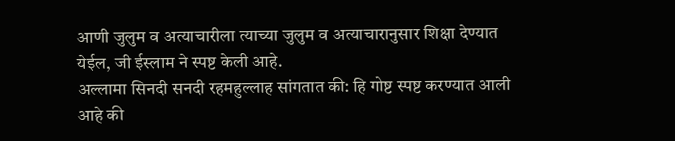आणी जुलुम व अत्याचारीला त्याच्या जुलुम व अत्याचारानुसार शिक्षा देण्यात येईल, जी ईस्लाम ने स्पष्ट केली आहे.
अल्लामा सिनदी सनदी रहमहुल्लाह सांगतात की: हि गोष्ट स्पष्ट करण्यात आली आहे की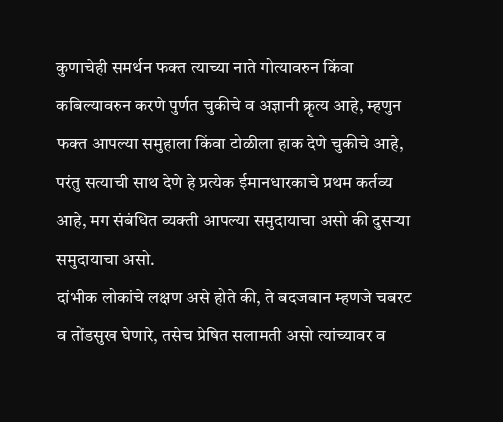कुणाचेही समर्थन फक्त त्याच्या नाते गोत्यावरुन किंवा कबिल्यावरुन करणे पुर्णत चुकीचे व अज्ञानी क्रॄत्य आहे, म्हणुन फक्त आपल्या समुहाला किंवा टोळीला हाक देणे चुकीचे आहे, परंतु सत्याची साथ देणे हे प्रत्येक ईमानधारकाचे प्रथम कर्तव्य आहे, मग संबंधित व्यक्ती आपल्या समुदायाचा असो की दुसऱ्या समुदायाचा असो.
दांभीक लोकांचे लक्षण असे होते की, ते बदजबान म्हणजे चबरट व तोंडसुख घेणारे, तसेच प्रेषित सलामती असो त्यांच्यावर व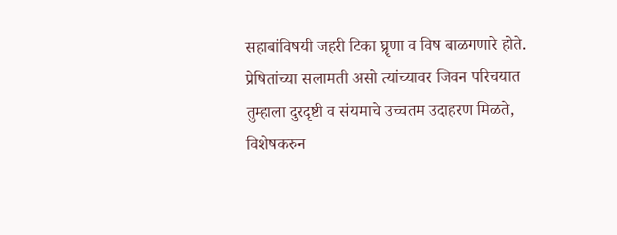सहाबांविषयी जहरी टिका घ्रॄणा व विष बाळगणारे होते.
प्रेषितांच्या सलामती असो त्यांच्यावर जिवन परिचयात तुम्हाला दुरदृष्टी व संयमाचे उच्चतम उदाहरण मिळते, विशेषकरुन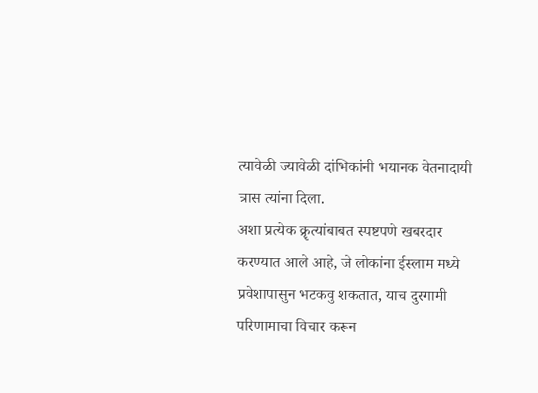त्यावेळी ज्यावेळी दांभिकांनी भयानक वेतनादायी त्रास त्यांना दिला.
अशा प्रत्येक क्रॄत्यांबाबत स्पष्टपणे खबरदार करण्यात आले आहे, जे लोकांना ईस्लाम मध्ये प्रवेशापासुन भटकवु शकतात, याच दुरगामी परिणामाचा विचार करून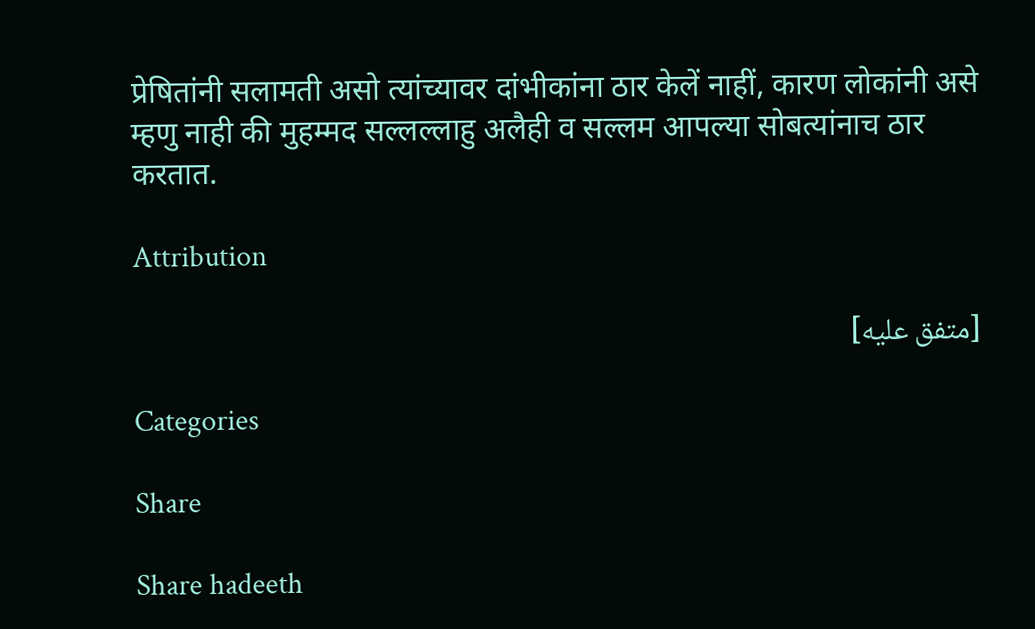प्रेषितांनी सलामती असो त्यांच्यावर दांभीकांना ठार केलें नाहीं, कारण लोकांनी असे म्हणु नाही की मुहम्मद सल्लल्लाहु अलैही व सल्लम आपल्या सोबत्यांनाच ठार करतात.

Attribution

[متفق عليه]

Categories

Share

Share hadeeth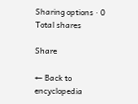Sharing options · 0 Total shares

Share

← Back to encyclopedia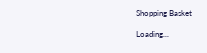Shopping Basket

Loading...